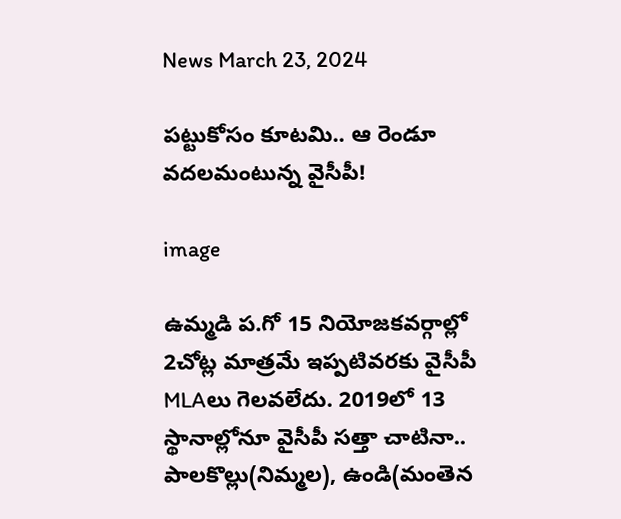News March 23, 2024

పట్టుకోసం కూటమి.. ఆ రెండూ వదలమంటున్న వైసీపీ!

image

ఉమ్మడి ప.గో 15 నియోజకవర్గాల్లో 2చోట్ల మాత్రమే ఇప్పటివరకు వైసీపీ MLAలు గెలవలేదు. 2019లో 13 స్థానాల్లోనూ వైసీపీ సత్తా చాటినా.. పాలకొల్లు(నిమ్మల), ఉండి(మంతెన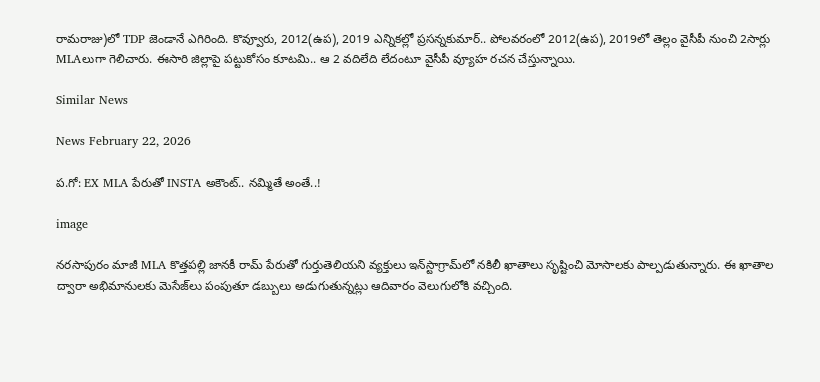రామరాజు)లో TDP జెండానే ఎగిరింది. కొవ్వూరు, 2012(ఉప), 2019 ఎన్నికల్లో ప్రసన్నకుమార్.. పోలవరంలో 2012(ఉప), 2019లో తెల్లం వైసీపీ నుంచి 2సార్లు MLAలుగా గెలిచారు. ఈసారి జిల్లాపై పట్టుకోసం కూటమి.. ఆ 2 వదిలేది లేదంటూ వైసీపీ వ్యూహ రచన చేస్తున్నాయి.

Similar News

News February 22, 2026

ప.గో: EX MLA పేరుతో INSTA అకౌంట్.. నమ్మితే అంతే..!

image

నరసాపురం మాజీ MLA కొత్తపల్లి జానకీ రామ్ పేరుతో గుర్తుతెలియని వ్యక్తులు ఇన్‌స్టాగ్రామ్‌లో నకిలీ ఖాతాలు సృష్టించి మోసాలకు పాల్పడుతున్నారు. ఈ ఖాతాల ద్వారా అభిమానులకు మెసేజ్‌లు పంపుతూ డబ్బులు అడుగుతున్నట్లు ఆదివారం వెలుగులోకి వచ్చింది.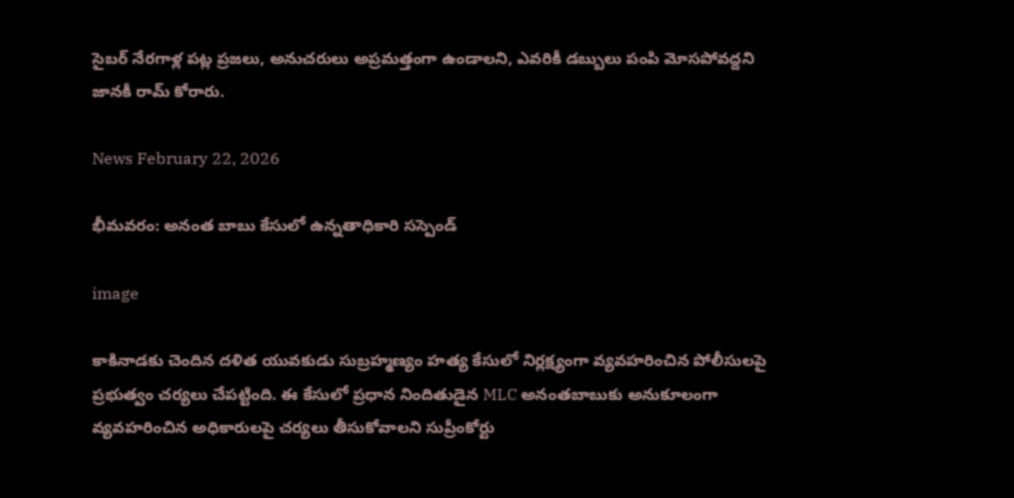సైబర్ నేరగాళ్ల పట్ల ప్రజలు, అనుచరులు అప్రమత్తంగా ఉండాలని, ఎవరికీ డబ్బులు పంపి మోసపోవద్దని జానకీ రామ్ కోరారు.

News February 22, 2026

భీమవరం: అనంత బాబు కేసులో ఉన్నతాధికారి సస్పెండ్

image

కాకినాడకు చెందిన దళిత యువకుడు సుబ్రహ్మణ్యం హత్య కేసులో నిర్లక్ష్యంగా వ్యవహరించిన పోలీసులపై ప్రభుత్వం చర్యలు చేపట్టింది. ఈ కేసులో ప్రధాన నిందితుడైన MLC అనంతబాబుకు అనుకూలంగా వ్యవహరించిన అధికారులపై చర్యలు తీసుకోవాలని సుప్రీంకోర్టు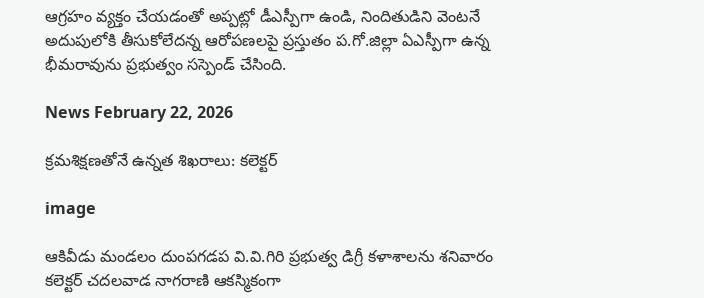ఆగ్రహం వ్యక్తం చేయడంతో అప్పట్లో డీఎస్పీగా ఉండి, నిందితుడిని వెంటనే అదుపులోకి తీసుకోలేదన్న ఆరోపణలపై ప్రస్తుతం ప.గో.జిల్లా ఏఎస్పీగా ఉన్న భీమరావును ప్రభుత్వం సస్పెండ్ చేసింది.

News February 22, 2026

క్రమశిక్షణతోనే ఉన్నత శిఖరాలు: కలెక్టర్

image

ఆకివీడు మండలం దుంపగడప వి.వి.గిరి ప్రభుత్వ డిగ్రీ కళాశాలను శనివారం కలెక్టర్ చదలవాడ నాగరాణి ఆకస్మికంగా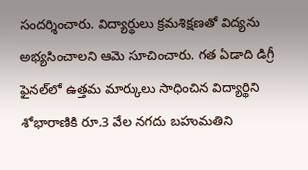సందర్శించారు. విద్యార్థులు క్రమశిక్షణతో విద్యను అభ్యసించాలని ఆమె సూచించారు. గత ఏడాది డిగ్రీ ఫైనల్‌లో ఉత్తమ మార్కులు సాధించిన విద్యార్థిని శోభారాణికి రూ.3 వేల నగదు బహుమతిని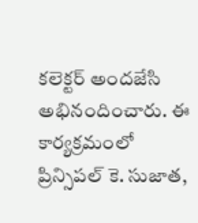కలెక్టర్ అందజేసి అభినందించారు. ఈ కార్యక్రమంలో ప్రిన్సిపల్ కె. సుజాత,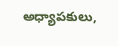అధ్యాపకులు,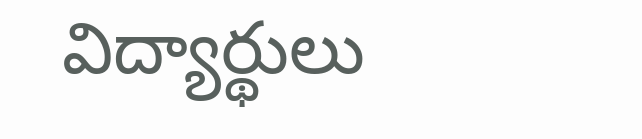విద్యార్థులు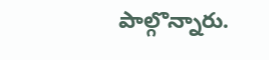పాల్గొన్నారు.